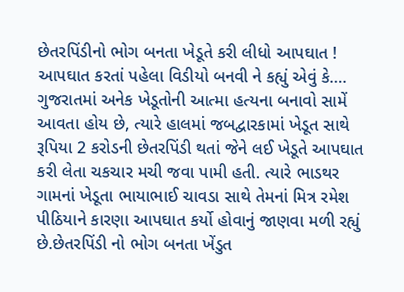છેતરપિંડીનો ભોગ બનતા ખેડૂતે કરી લીધો આપઘાત ! આપઘાત કરતાં પહેલા વિડીયો બનવી ને કહ્યું એવું કે….
ગુજરાતમાં અનેક ખેડૂતોની આત્મા હત્યના બનાવો સામેં આવતા હોય છે, ત્યારે હાલમાં જબદ્વારકામાં ખેડૂત સાથે રૂપિયા 2 કરોડની છેતરપિંડી થતાં જેને લઈ ખેડૂતે આપઘાત કરી લેતા ચકચાર મચી જવા પામી હતી. ત્યારે ભાડથર ગામનાં ખેડૂતા ભાયાભાઈ ચાવડા સાથે તેમનાં મિત્ર રમેશ પીઠિયાને કારણા આપઘાત કર્યો હોવાનું જાણવા મળી રહ્યું છે.છેતરપિંડી નો ભોગ બનતા ખેંડુત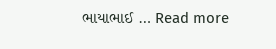ભાયાભાઈ … Read more